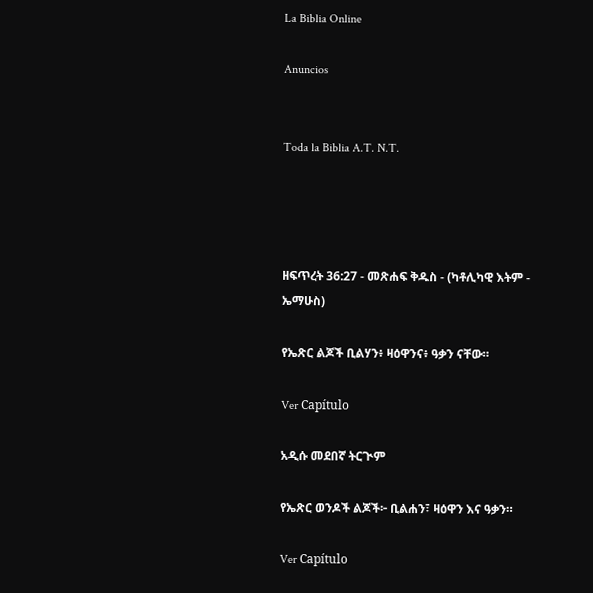La Biblia Online

Anuncios


Toda la Biblia A.T. N.T.




ዘፍጥረት 36:27 - መጽሐፍ ቅዱስ - (ካቶሊካዊ እትም - ኤማሁስ)

የኤጽር ልጆች ቢልሃን፥ ዛዕዋንና፥ ዓቃን ናቸው።

Ver Capítulo

አዲሱ መደበኛ ትርጒም

የኤጽር ወንዶች ልጆች፦ ቢልሐን፣ ዛዕዋን እና ዓቃን።

Ver Capítulo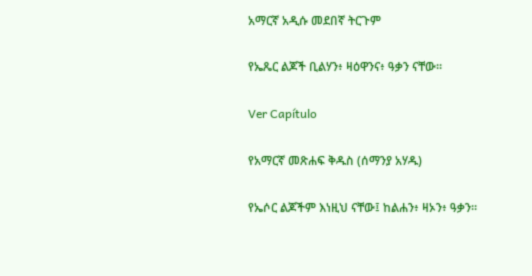አማርኛ አዲሱ መደበኛ ትርጉም

የኤጼር ልጆች ቢልሃን፥ ዛዕዋንና፥ ዓቃን ናቸው።

Ver Capítulo

የአማርኛ መጽሐፍ ቅዱስ (ሰማንያ አሃዱ)

የኤሶር ልጆችም እነዚህ ናቸው፤ ከልሐን፥ ዛኦን፥ ዓቃን።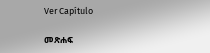Ver Capítulo

መጽሐፍ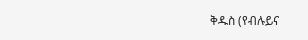ቅዱስ (የብሉይና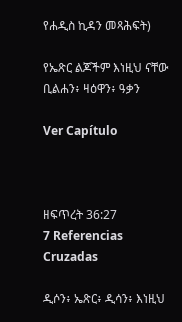የሐዲስ ኪዳን መጻሕፍት)

የኤጽር ልጆችም እነዚህ ናቸው ቢልሐን፥ ዛዕዋን፥ ዓቃን

Ver Capítulo



ዘፍጥረት 36:27
7 Referencias Cruzadas

ዲሶን፥ ኤጽር፥ ዲሳን፥ እነዚህ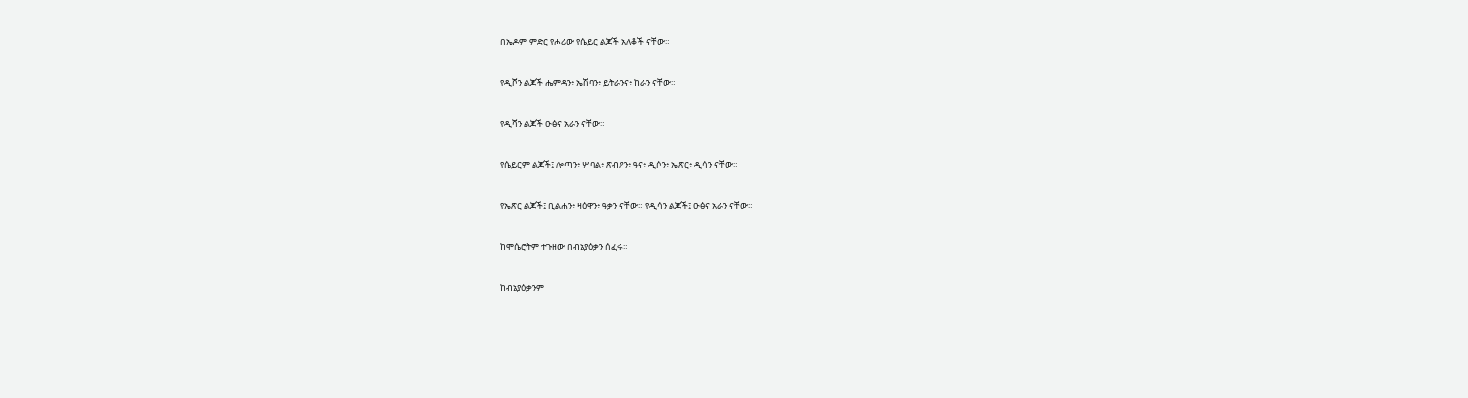በኤዶም ምድር የሖሪው የሴይር ልጆች አለቆች ናቸው።


የዲሾን ልጆች ሔምዳን፥ ኤሽባን፥ ይትራንና፥ ከራን ናቸው።


የዲሻን ልጆች ዑፅና አራን ናቸው።


የሴይርም ልጆች፤ ሎጣን፥ ሦባል፥ ጽብዖን፥ ዓና፥ ዲሶን፥ ኤጽር፥ ዲሳን ናቸው።


የኤጽር ልጆች፤ ቢልሐን፥ ዛዕዋን፥ ዓቃን ናቸው። የዲሳን ልጆች፤ ዑፅና አራን ናቸው።


ከሞሴሮትም ተጉዘው በብኔያዕቃን ሰፈሩ።


ከብኔያዕቃንም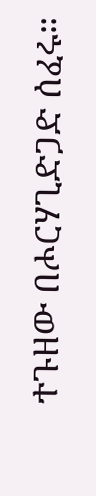ተጉዘው በሖርሃጊድጋድ ሰፈሩ።